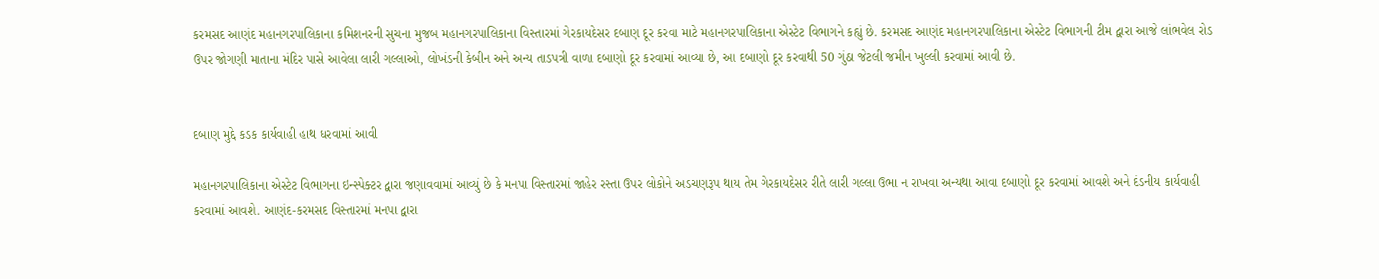કરમસદ આણંદ મહાનગરપાલિકાના કમિશનરની સુચના મુજબ મહાનગરપાલિકાના વિસ્તારમાં ગેરકાયદેસર દબાણ દૂર કરવા માટે મહાનગરપાલિકાના એસ્ટેટ વિભાગને કહ્યું છે. કરમસદ આણંદ મહાનગરપાલિકાના એસ્ટેટ વિભાગની ટીમ દ્વારા આજે લાંભવેલ રોડ ઉપર જોગણી માતાના મંદિર પાસે આવેલા લારી ગલ્લાઓ, લોખંડની કેબીન અને અન્ય તાડપત્રી વાળા દબાણો દૂર કરવામાં આવ્યા છે, આ દબાણો દૂર કરવાથી 50 ગુંઠા જેટલી જમીન ખુલ્લી કરવામાં આવી છે.


દબાણ મુદ્દે કડક કાર્યવાહી હાથ ધરવામાં આવી

મહાનગરપાલિકાના એસ્ટેટ વિભાગના ઇન્સ્પેક્ટર દ્વારા જણાવવામાં આવ્યું છે કે મનપા વિસ્તારમાં જાહેર રસ્તા ઉપર લોકોને અડચણરૂપ થાય તેમ ગેરકાયદેસર રીતે લારી ગલ્લા ઉભા ન રાખવા અન્યથા આવા દબાણો દૂર કરવામાં આવશે અને દંડનીય કાર્યવાહી કરવામાં આવશે. આણંદ-કરમસદ વિસ્તારમાં મનપા દ્વારા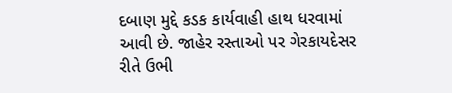દબાણ મુદ્દે કડક કાર્યવાહી હાથ ધરવામાં આવી છે. જાહેર રસ્તાઓ પર ગેરકાયદેસર રીતે ઉભી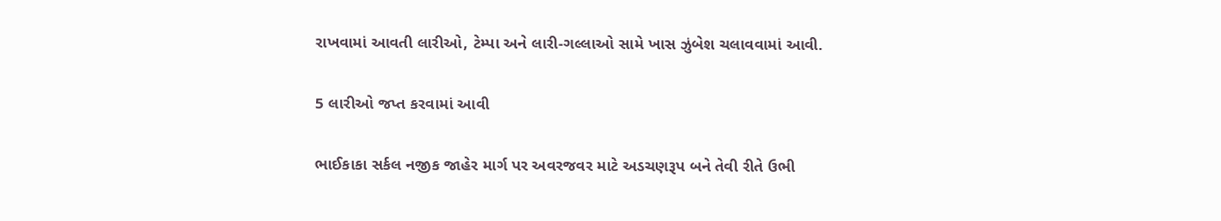રાખવામાં આવતી લારીઓ, ટેમ્પા અને લારી-ગલ્લાઓ સામે ખાસ ઝુંબેશ ચલાવવામાં આવી.

5 લારીઓ જપ્ત કરવામાં આવી

ભાઈકાકા સર્કલ નજીક જાહેર માર્ગ પર અવરજવર માટે અડચણરૂપ બને તેવી રીતે ઉભી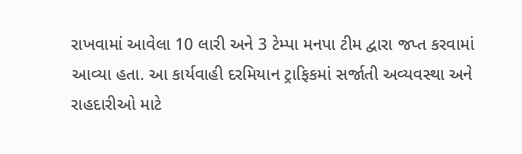રાખવામાં આવેલા 10 લારી અને 3 ટેમ્પા મનપા ટીમ દ્વારા જપ્ત કરવામાં આવ્યા હતા. આ કાર્યવાહી દરમિયાન ટ્રાફિકમાં સર્જાતી અવ્યવસ્થા અને રાહદારીઓ માટે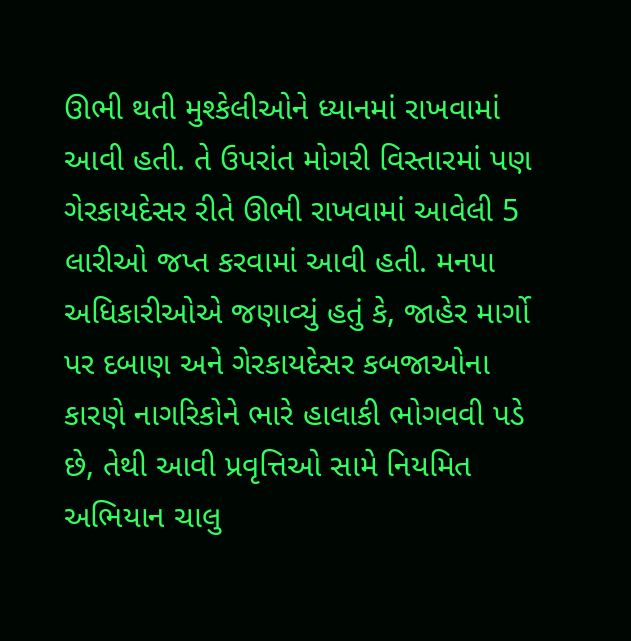ઊભી થતી મુશ્કેલીઓને ધ્યાનમાં રાખવામાં આવી હતી. તે ઉપરાંત મોગરી વિસ્તારમાં પણ ગેરકાયદેસર રીતે ઊભી રાખવામાં આવેલી 5 લારીઓ જપ્ત કરવામાં આવી હતી. મનપા અધિકારીઓએ જણાવ્યું હતું કે, જાહેર માર્ગો પર દબાણ અને ગેરકાયદેસર કબજાઓના કારણે નાગરિકોને ભારે હાલાકી ભોગવવી પડે છે, તેથી આવી પ્રવૃત્તિઓ સામે નિયમિત અભિયાન ચાલુ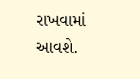રાખવામાં આવશે.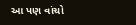આ પણ વાંચો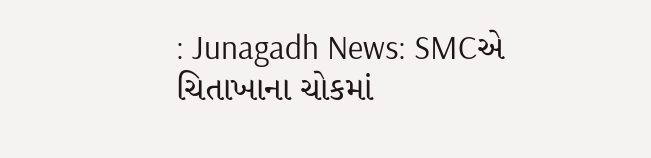: Junagadh News: SMCએ ચિતાખાના ચોકમાં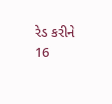રેડ કરીને 16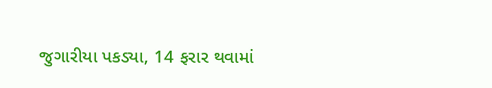જુગારીયા પકડ્યા, 14 ફરાર થવામાં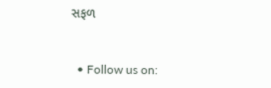સફળ


  • Follow us on: